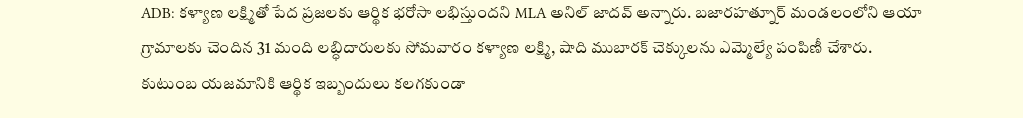ADB: కళ్యాణ లక్ష్మితో పేద ప్రజలకు ఆర్థిక భరోసా లభిస్తుందని MLA అనిల్ జాదవ్ అన్నారు. బజారహత్నూర్ మండలంలోని ఆయా గ్రామాలకు చెందిన 31 మంది లబ్ధిదారులకు సోమవారం కళ్యాణ లక్ష్మి, షాది ముబారక్ చెక్కులను ఎమ్మెల్యే పంపిణీ చేశారు. కుటుంబ యజమానికి ఆర్థిక ఇబ్బందులు కలగకుండా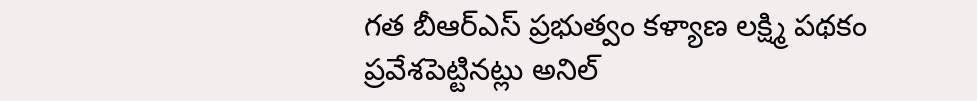గత బీఆర్ఎస్ ప్రభుత్వం కళ్యాణ లక్ష్మి పథకం ప్రవేశపెట్టినట్లు అనిల్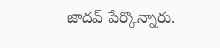జాదవ్ పేర్కొన్నారు.